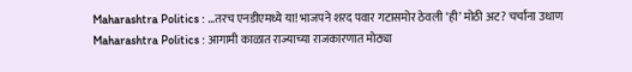Maharashtra Politics : …तरच एनडीएमध्ये या! भाजपने शरद पवार गटासमोर ठेवली ‘ही’ मोठी अट? चर्चांना उधाण
Maharashtra Politics : आगामी काळात राज्याच्या राजकारणात मोठ्या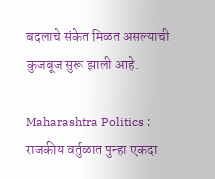बदलाचे संकेत मिळत असल्याची कुजबूज सुरू झाली आहे.

Maharashtra Politics : राजकीय वर्तुळात पुन्हा एकदा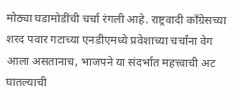मोठ्या घडामोडींची चर्चा रंगली आहे. राष्ट्रवादी काँग्रेसच्या शरद पवार गटाच्या एनडीएमध्ये प्रवेशाच्या चर्चांना वेग आला असतानाच, भाजपने या संदर्भात महत्त्वाची अट घातल्याची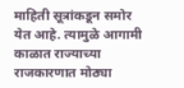माहिती सूत्रांकडून समोर येत आहे. त्यामुळे आगामी काळात राज्याच्या राजकारणात मोठ्या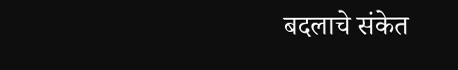बदलाचे संकेत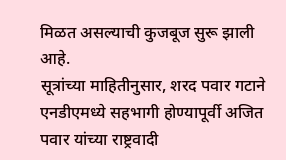मिळत असल्याची कुजबूज सुरू झाली आहे.
सूत्रांच्या माहितीनुसार, शरद पवार गटाने एनडीएमध्ये सहभागी होण्यापूर्वी अजित पवार यांच्या राष्ट्रवादी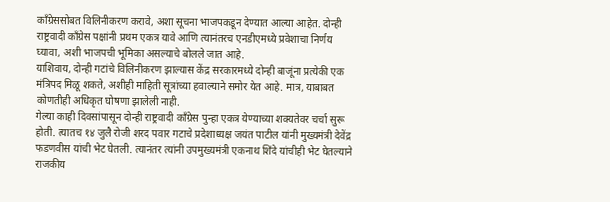काँग्रेससोबत विलिनीकरण करावे, अशा सूचना भाजपकडून देण्यात आल्या आहेत. दोन्ही राष्ट्रवादी काँग्रेस पक्षांनी प्रथम एकत्र यावे आणि त्यानंतरच एनडीएमध्ये प्रवेशाचा निर्णय घ्यावा, अशी भाजपची भूमिका असल्याचे बोलले जात आहे.
याशिवाय, दोन्ही गटांचे विलिनीकरण झाल्यास केंद्र सरकारमध्ये दोन्ही बाजूंना प्रत्येकी एक मंत्रिपद मिळू शकते, अशीही माहिती सूत्रांच्या हवाल्याने समोर येत आहे. मात्र, याबाबत कोणतीही अधिकृत घोषणा झालेली नाही.
गेल्या काही दिवसांपासून दोन्ही राष्ट्रवादी काँग्रेस पुन्हा एकत्र येण्याच्या शक्यतेवर चर्चा सुरू होती. त्यातच १४ जुलै रोजी शरद पवार गटाचे प्रदेशाध्यक्ष जयंत पाटील यांनी मुख्यमंत्री देवेंद्र फडणवीस यांची भेट घेतली. त्यानंतर त्यांनी उपमुख्यमंत्री एकनाथ शिंदे यांचीही भेट घेतल्याने राजकीय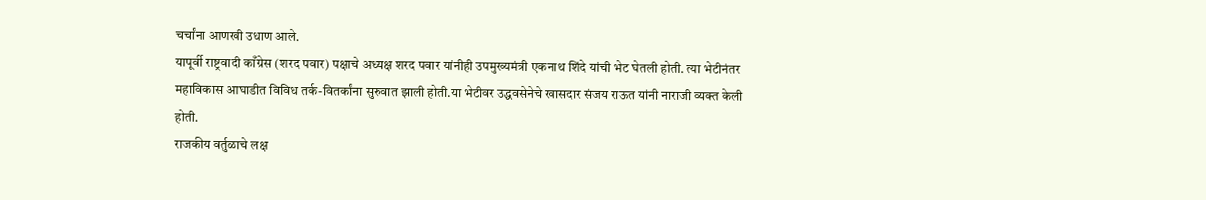चर्चांना आणखी उधाण आले.
यापूर्वी राष्ट्रवादी काँग्रेस (शरद पवार) पक्षाचे अध्यक्ष शरद पवार यांनीही उपमुख्यमंत्री एकनाथ शिंदे यांची भेट घेतली होती. त्या भेटीनंतर महाविकास आघाडीत विविध तर्क-वितर्कांना सुरुवात झाली होती.या भेटीवर उद्धवसेनेचे खासदार संजय राऊत यांनी नाराजी व्यक्त केली होती.
राजकीय वर्तुळाचे लक्ष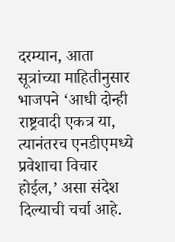दरम्यान, आता सूत्रांच्या माहितीनुसार भाजपने ‘आधी दोन्ही राष्ट्रवादी एकत्र या, त्यानंतरच एनडीएमध्ये प्रवेशाचा विचार होईल,’ असा संदेश दिल्याची चर्चा आहे.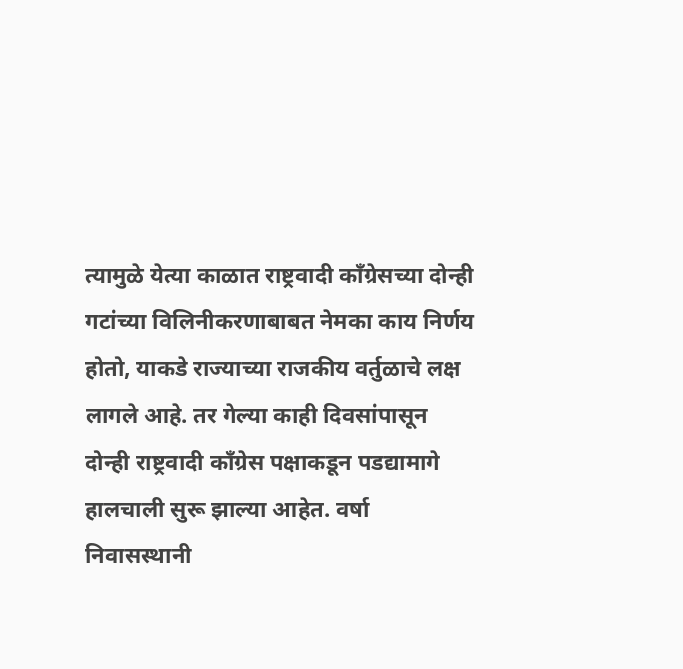त्यामुळे येत्या काळात राष्ट्रवादी काँग्रेसच्या दोन्ही गटांच्या विलिनीकरणाबाबत नेमका काय निर्णय होतो, याकडे राज्याच्या राजकीय वर्तुळाचे लक्ष लागले आहे. तर गेल्या काही दिवसांपासून दोन्ही राष्ट्रवादी काँग्रेस पक्षाकडून पडद्यामागे हालचाली सुरू झाल्या आहेत. वर्षा निवासस्थानी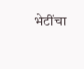भेटींचा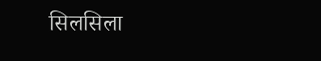सिलसिला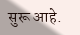सुरू आहे.